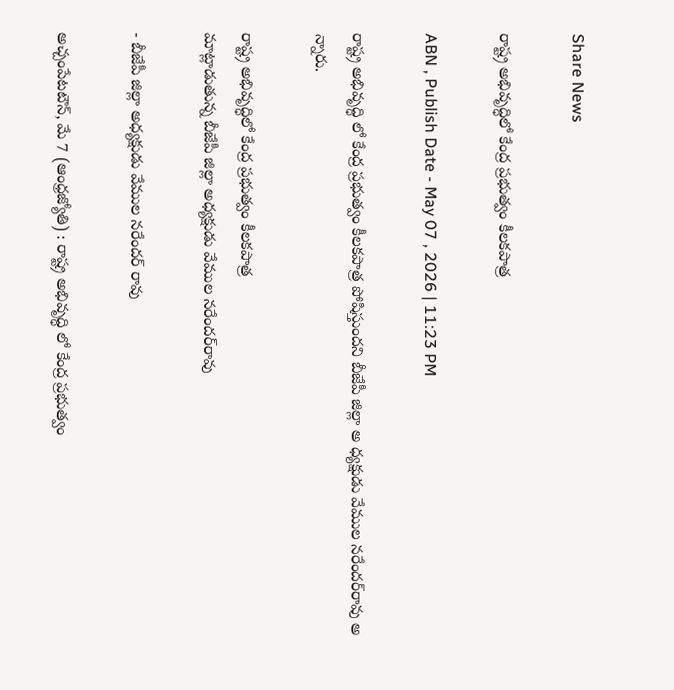Share News

రాష్ట్ర అభివృద్ధిలో కేంద్ర ప్రభుత్వం కీలకపాత్ర

ABN , Publish Date - May 07 , 2026 | 11:23 PM

రాష్ట్ర అభివృద్ధి లో కేంద్ర ప్రభుత్వం కీలకపాత్ర పోషిస్తుందని బీజేపీ జిల్లా అ ధ్యక్షుడు వేముల నరేందర్‌రావు అ న్నారు.

రాష్ట్ర అభివృద్ధిలో కేంద్ర ప్రభుత్వం కీలకపాత్ర
మాట్లాడుతున్న బీజేపీ జిల్లా అధ్యక్షుడు వేముల నరేందర్‌రావు

- బీజేపీ జిల్లా అధ్యక్షుడు వేముల నరేందర్‌ రావు

అచ్చంపేటటౌన్‌, మే 7 (ఆంధ్రజ్యోతి) : రాష్ట్ర అభివృద్ధి లో కేంద్ర ప్రభుత్వం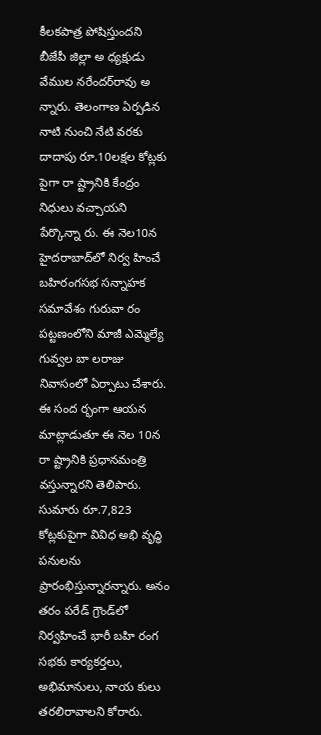కీలకపాత్ర పోషిస్తుందని బీజేపీ జిల్లా అ ధ్యక్షుడు వేముల నరేందర్‌రావు అ న్నారు. తెలంగాణ ఏర్పడిన నాటి నుంచి నేటి వరకు దాదాపు రూ.10లక్షల కోట్లకు పైగా రా ష్ట్రానికి కేంద్రం నిధులు వచ్చాయని పేర్కొన్నా రు. ఈ నెల10న హైదరాబాద్‌లో నిర్వ హించే బహిరంగసభ సన్నాహక సమావేశం గురువా రం పట్టణంలోని మాజీ ఎమ్మెల్యే గువ్వల బా లరాజు నివాసంలో ఏర్పాటు చేశారు. ఈ సంద ర్భంగా ఆయన మాట్లాడుతూ ఈ నెల 10న రా ష్ట్రానికి ప్రధానమంత్రి వస్తున్నారని తెలిపారు. సుమారు రూ.7,823 కోట్లకుపైగా వివిధ అభి వృద్ధి పనులను ప్రారంభిస్తున్నారన్నారు. అనం తరం పరేడ్‌ గ్రౌండ్‌లో నిర్వహించే భారీ బహి రంగ సభకు కార్యకర్తలు, అభిమానులు, నాయ కులు తరలిరావాలని కోరారు.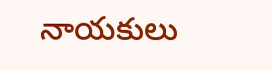నాయకులు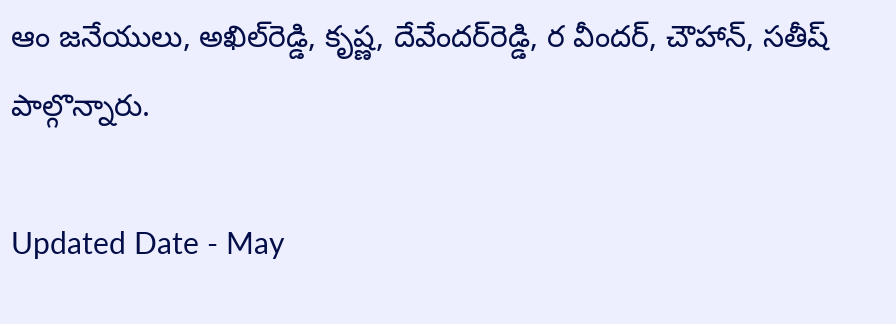ఆం జనేయులు, అఖిల్‌రెడ్డి, కృష్ణ, దేవేందర్‌రెడ్డి, ర వీందర్‌, చౌహాన్‌, సతీష్‌ పాల్గొన్నారు.

Updated Date - May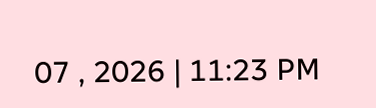07 , 2026 | 11:23 PM